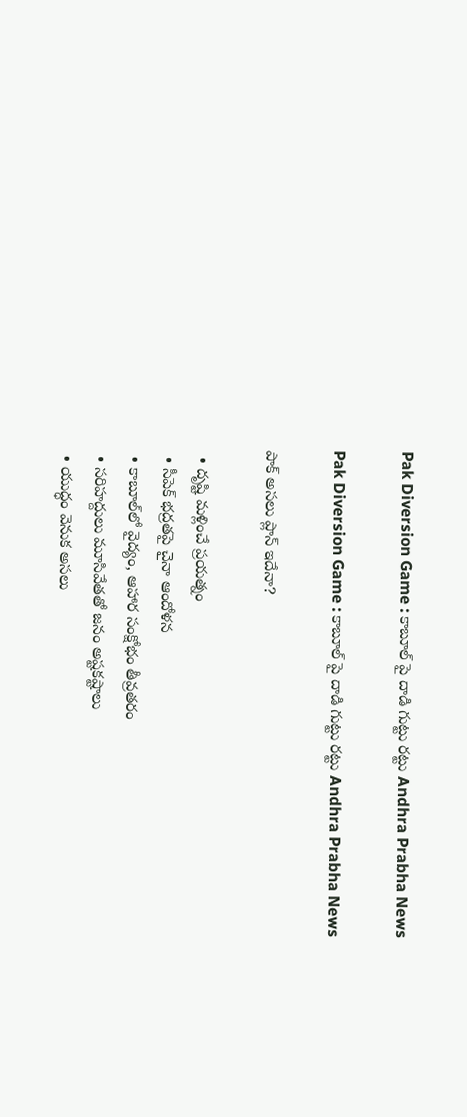Pak Diversion Game : కాబూల్ పై దాడి గుట్టు రట్టు Andhra Prabha News

Pak Diversion Game : కాబూల్ పై దాడి గుట్టు రట్టు Andhra Prabha News

పాక్ అసలు ప్లాన్ ఇదేనా?

  • దృష్టి మళ్లించే ప్రయత్నం
  • సీపెక్ భద్రతపై చైనా ఆందోళన
  • కాబూల్‌లో వైద్యం, ఆహార సంక్షోభం తీవ్రతరం
  • సరిహద్దులు మూసివేతతో జనం అష్టకష్టాలు
  • యుద్ధం వెనుక అసలు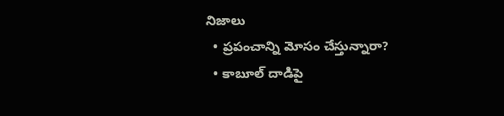నిజాలు
  • ప్రపంచాన్ని మోసం చేస్తున్నారా?
  • కాబూల్ దాడిపై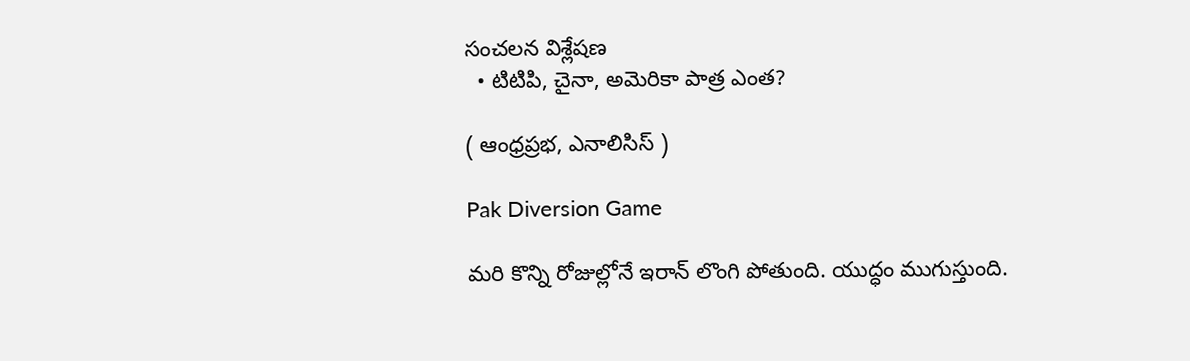సంచలన విశ్లేషణ
  • టిటిపి, చైనా, అమెరికా పాత్ర ఎంత?

( ఆంధ్ర‌ప్ర‌భ, ఎనాలిసిస్ )

Pak Diversion Game

మరి కొన్ని రోజుల్లోనే ఇరాన్ లొంగి పోతుంది. యుద్ధం ముగుస్తుంది.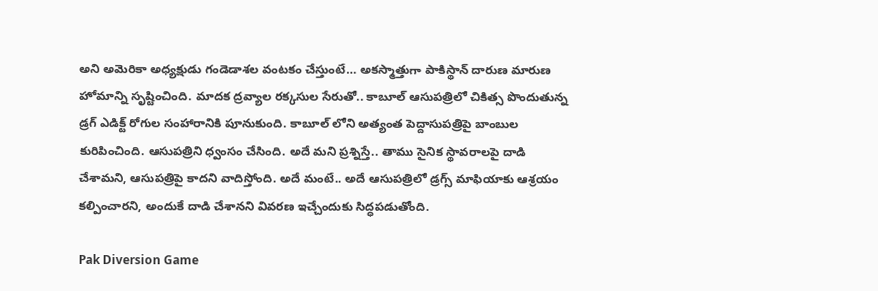అని అమెరికా అధ్యక్షుడు గండెడాశల వంటకం చేస్తుంటే… అకస్మాత్తుగా పాకిస్థాన్ దారుణ మారుణ హోమాన్ని సృష్టించింది. మాదక ద్రవ్యాల రక్కసుల సేరుతో.. కాబూల్ ఆసుపత్రిలో చికిత్స పొందుతున్న డ్రగ్ ఎడిక్ట్ రోగుల సంహారానికి పూనుకుంది. కాబూల్ లోని అత్యంత పెద్దాసుపత్రిపై బాంబుల కురిపించింది. ఆసుపత్రిని ధ్వంసం చేసింది. అదే మని ప్రశ్నిస్తే.. తాము సైనిక స్థావరాలపై దాడి చేశామని, ఆసుపత్రిపై కాదని వాదిస్తోంది. అదే మంటే.. అదే ఆసుపత్రిలో డ్రగ్స్ మాఫియాకు ఆశ్రయం కల్పించారని, అందుకే దాడి చేశానని వివరణ ఇచ్చేందుకు సిద్ధపడుతోంది.

Pak Diversion Game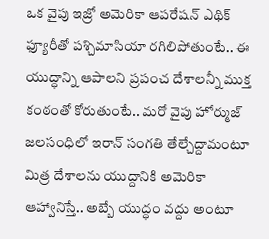ఒక వైపు ఇజ్రో అమెరికా ఆప‌రేష‌న్ ఎథిక్ ఫ్యూరీతో ప‌శ్చిమాసియా రగిలిపోతుంటే.. ఈ యుద్ధాన్ని ఆపాలని ప్రపంచ దేశాలన్నీ ముక్త కంఠంతో కోరుతుంటే.. మరో వైపు హోర్ముజ్ జలసంధిలో ఇరాన్ సంగతి తేల్చేద్దామంటూ మిత్ర దేశాలను యుద్దానికి అమెరికా ఆహ్వానిస్తే.. అబ్బే యుద్ధం వద్దు అంటూ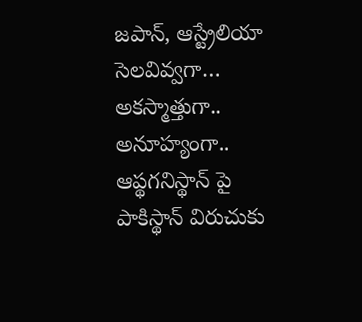జపాన్, ఆస్ట్రేలియా సెలవివ్వగా… అకస్మాత్తుగా.. అనూహ్యంగా.. ఆప్థగనిస్థాన్ పై పాకిస్థాన్ విరుచుకు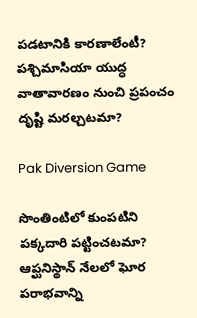పడటానికి కారణాలేంటీ? పశ్చిమాసియా యుద్ధ వాతావారణం నుంచి ప్రపంచం దృష్టి మరల్చటమా?

Pak Diversion Game

సొంతింటిలో కుంపటిని పక్కదారి పట్టించటమా? ఆప్ఘనిస్థాన్ నేలలో ఘోర పరాభవాన్ని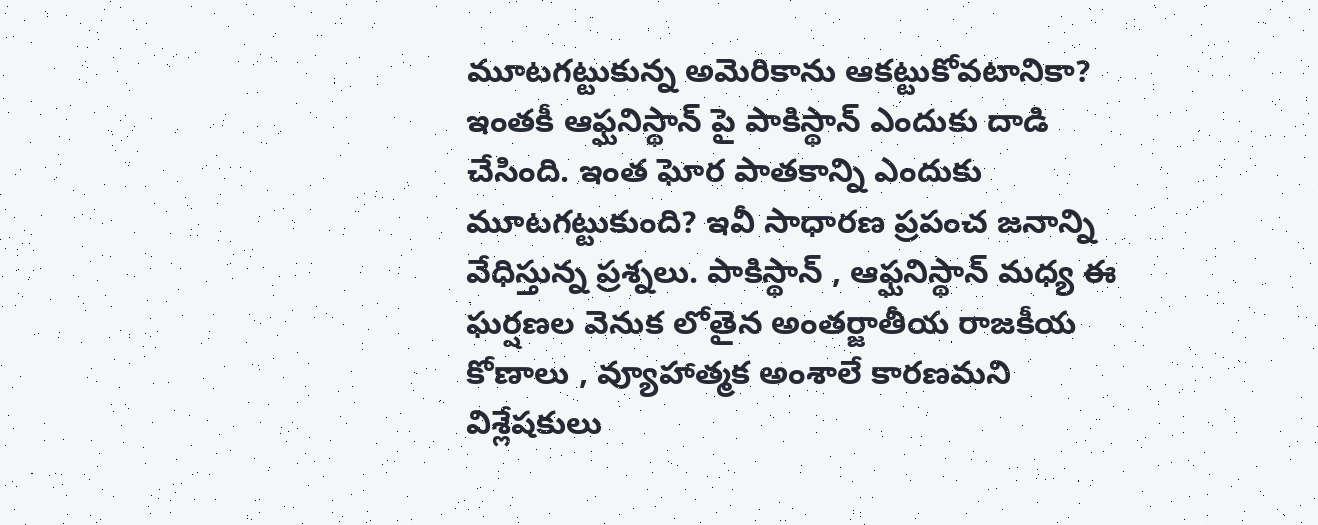మూటగట్టుకున్న అమెరికాను ఆకట్టుకోవటానికా? ఇంతకీ ఆఫ్ఘనిస్థాన్ పై పాకిస్థాన్ ఎందుకు దాడి చేసింది. ఇంత ఘోర పాతకాన్ని ఎందుకు మూటగట్టుకుంది? ఇవీ సాధారణ ప్రపంచ జనాన్ని వేధిస్తున్న ప్రశ్నలు. పాకిస్థాన్ , ఆఫ్ఘనిస్థాన్ మధ్య ఈ ఘర్షణల వెనుక లోతైన అంతర్జాతీయ రాజకీయ కోణాలు , వ్యూహాత్మక అంశాలే కారణమని విశ్లేషకులు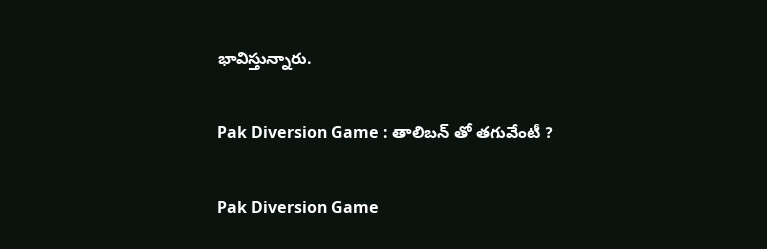భావిస్తున్నారు.

Pak Diversion Game : తాలిబన్ తో తగువేంటీ ?

Pak Diversion Game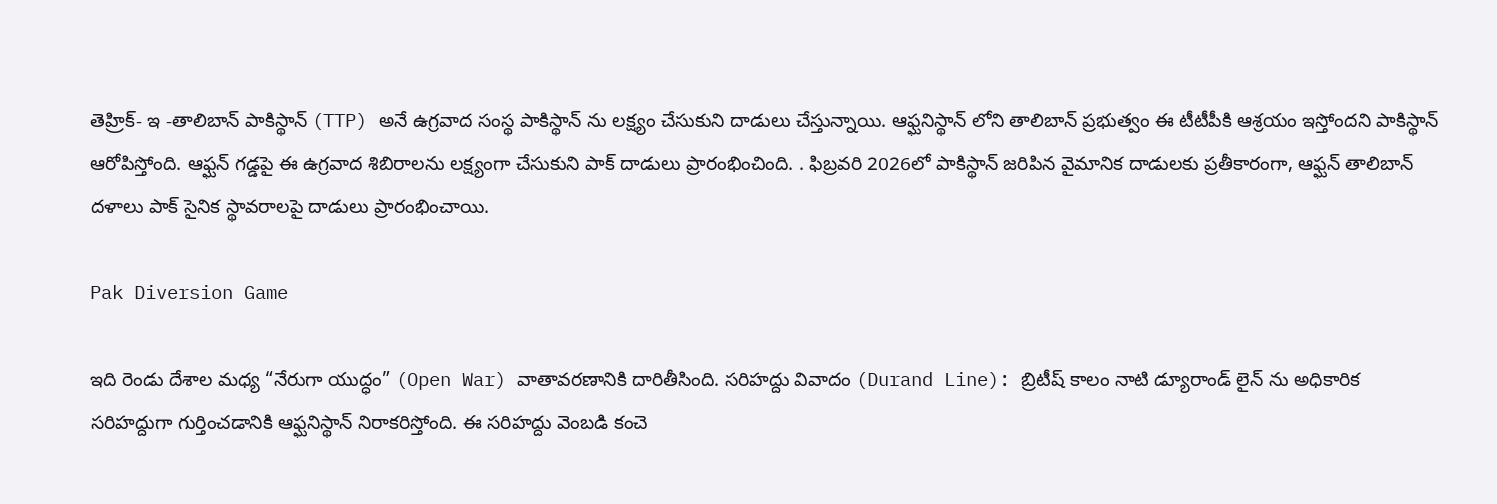తెహ్రిక్- ఇ -తాలిబాన్ పాకిస్థాన్ (TTP) అనే ఉగ్రవాద సంస్థ పాకిస్థాన్ ను లక్ష్యం చేసుకుని దాడులు చేస్తున్నాయి. ఆఫ్ఘనిస్థాన్ లోని తాలిబాన్ ప్రభుత్వం ఈ టీటీపీకి ఆశ్రయం ఇస్తోందని పాకిస్థాన్ ఆరోపిస్తోంది. ఆఫ్ఘన్ గడ్డపై ఈ ఉగ్రవాద శిబిరాలను లక్ష్యంగా చేసుకుని పాక్ దాడులు ప్రారంభించింది. . ఫిబ్రవరి 2026లో పాకిస్థాన్ జరిపిన వైమానిక దాడులకు ప్రతీకారంగా, ఆఫ్ఘన్ తాలిబాన్ దళాలు పాక్ సైనిక స్థావరాలపై దాడులు ప్రారంభించాయి.

Pak Diversion Game

ఇది రెండు దేశాల మధ్య “నేరుగా యుద్ధం” (Open War) వాతావరణానికి దారితీసింది. సరిహద్దు వివాదం (Durand Line): బ్రిటీష్ కాలం నాటి డ్యూరాండ్ లైన్ ను అధికారిక సరిహద్దుగా గుర్తించడానికి ఆఫ్ఘనిస్థాన్ నిరాకరిస్తోంది. ఈ సరిహద్దు వెంబడి కంచె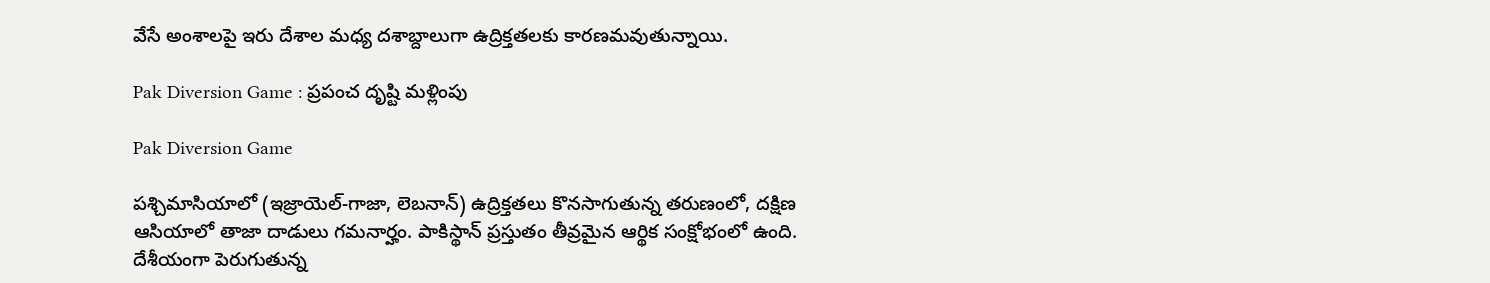వేసే అంశాలపై ఇరు దేశాల మధ్య దశాబ్దాలుగా ఉద్రిక్తతలకు కారణమవుతున్నాయి.

Pak Diversion Game : ప్రపంచ దృష్టి మళ్లింపు

Pak Diversion Game

పశ్చిమాసియాలో (ఇజ్రాయెల్-గాజా, లెబనాన్) ఉద్రిక్తతలు కొనసాగుతున్న తరుణంలో, దక్షిణ ఆసియాలో తాజా దాడులు గమనార్హం. పాకిస్థాన్ ప్రస్తుతం తీవ్రమైన ఆర్థిక సంక్షోభంలో ఉంది. దేశీయంగా పెరుగుతున్న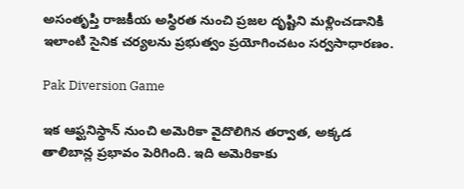అసంతృప్తి రాజకీయ అస్థిరత నుంచి ప్రజల దృష్టిని మళ్లించడానికి ఇలాంటి సైనిక చర్యలను ప్రభుత్వం ప్రయోగించటం సర్వసాధారణం.

Pak Diversion Game

ఇక ఆఫ్ఘనిస్థాన్ నుంచి అమెరికా వైదొలిగిన తర్వాత, అక్కడ తాలిబాన్ల ప్రభావం పెరిగింది. ఇది అమెరికాకు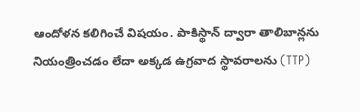ఆందోళన కలిగించే విషయం. పాకిస్థాన్ ద్వారా తాలిబాన్లను నియంత్రించడం లేదా అక్కడ ఉగ్రవాద స్థావరాలను (TTP)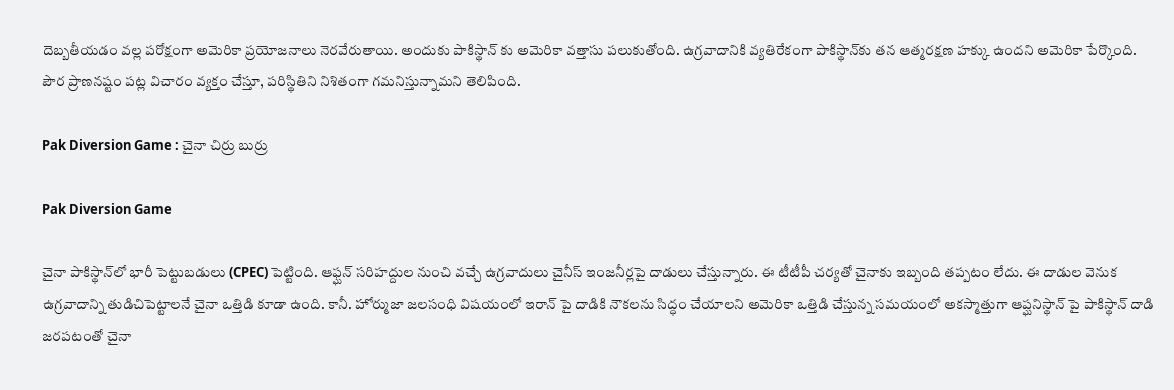దెబ్బతీయడం వల్ల పరోక్షంగా అమెరికా ప్రయోజనాలు నెరవేరుతాయి. అందుకు పాకిస్థాన్ కు అమెరికా వత్తాసు పలుకుతోంది. ఉగ్రవాదానికి వ్యతిరేకంగా పాకిస్థాన్‌కు తన ఆత్మరక్షణ హక్కు ఉందని అమెరికా పేర్కొంది. పౌర ప్రాణనష్టం పట్ల విచారం వ్యక్తం చేస్తూ, పరిస్థితిని నిశితంగా గమనిస్తున్నామని తెలిపింది.

Pak Diversion Game : చైనా చిర్రు బుర్రు

Pak Diversion Game

చైనా పాకిస్థాన్‌లో భారీ పెట్టుబడులు (CPEC) పెట్టింది. ఆఫ్ఘన్ సరిహద్దుల నుంచి వచ్చే ఉగ్రవాదులు చైనీస్ ఇంజనీర్లపై దాడులు చేస్తున్నారు. ఈ టీటీపీ చర్యతో చైనాకు ఇబ్బంది తప్పటం లేదు. ఈ దాడుల వెనుక ఉగ్రవాదాన్ని తుడిచిపెట్టాలనే చైనా ఒత్తిడి కూడా ఉంది. కానీ. హోర్ముజా జలసంధి విషయంలో ఇరాన్ పై దాడికి నౌకలను సిద్ధం చేయాలని అమెరికా ఒత్తిడి చేస్తున్న సమయంలో అకస్మాత్తుగా ఆప్ఘనిస్థాన్ పై పాకిస్థాన్ దాడి జరపటంతో చైనా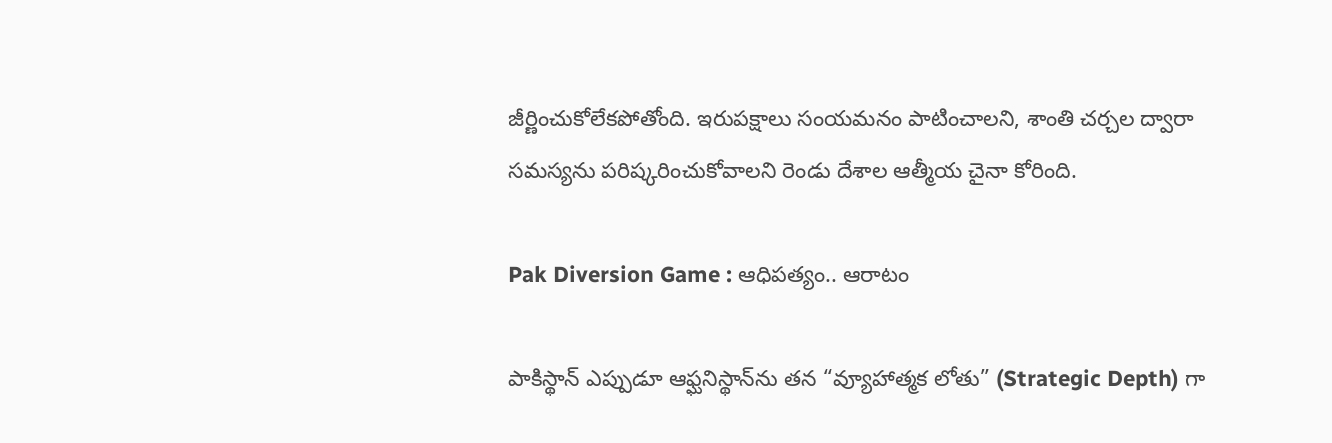జీర్ణించుకోలేకపోతోంది. ఇరుపక్షాలు సంయమనం పాటించాలని, శాంతి చర్చల ద్వారా సమస్యను పరిష్కరించుకోవాలని రెండు దేశాల ఆత్మీయ చైనా కోరింది.

Pak Diversion Game : ఆధిపత్యం.. ఆరాటం

పాకిస్థాన్ ఎప్పుడూ ఆఫ్ఘనిస్థాన్‌ను తన “వ్యూహాత్మక లోతు” (Strategic Depth) గా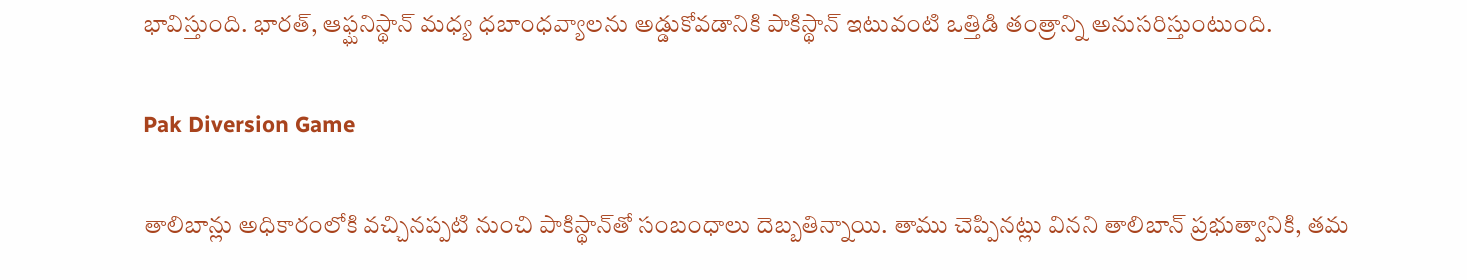భావిస్తుంది. భారత్, ఆఫ్ఘనిస్థాన్ మధ్య ధబాంధవ్యాలను అడ్డుకోవడానికి పాకిస్థాన్ ఇటువంటి ఒత్తిడి తంత్రాన్ని అనుసరిస్తుంటుంది.

Pak Diversion Game

తాలిబాన్లు అధికారంలోకి వచ్చినప్పటి నుంచి పాకిస్థాన్‌తో సంబంధాలు దెబ్బతిన్నాయి. తాము చెప్పినట్లు వినని తాలిబాన్ ప్రభుత్వానికి, తమ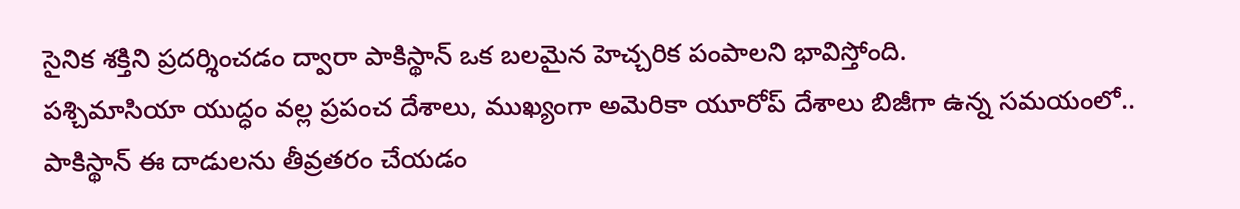సైనిక శక్తిని ప్రదర్శించడం ద్వారా పాకిస్థాన్ ఒక బలమైన హెచ్చరిక పంపాలని భావిస్తోంది.
పశ్చిమాసియా యుద్ధం వల్ల ప్రపంచ దేశాలు, ముఖ్యంగా అమెరికా యూరోప్ దేశాలు బిజీగా ఉన్న సమయంలో.. పాకిస్థాన్ ఈ దాడులను తీవ్రతరం చేయడం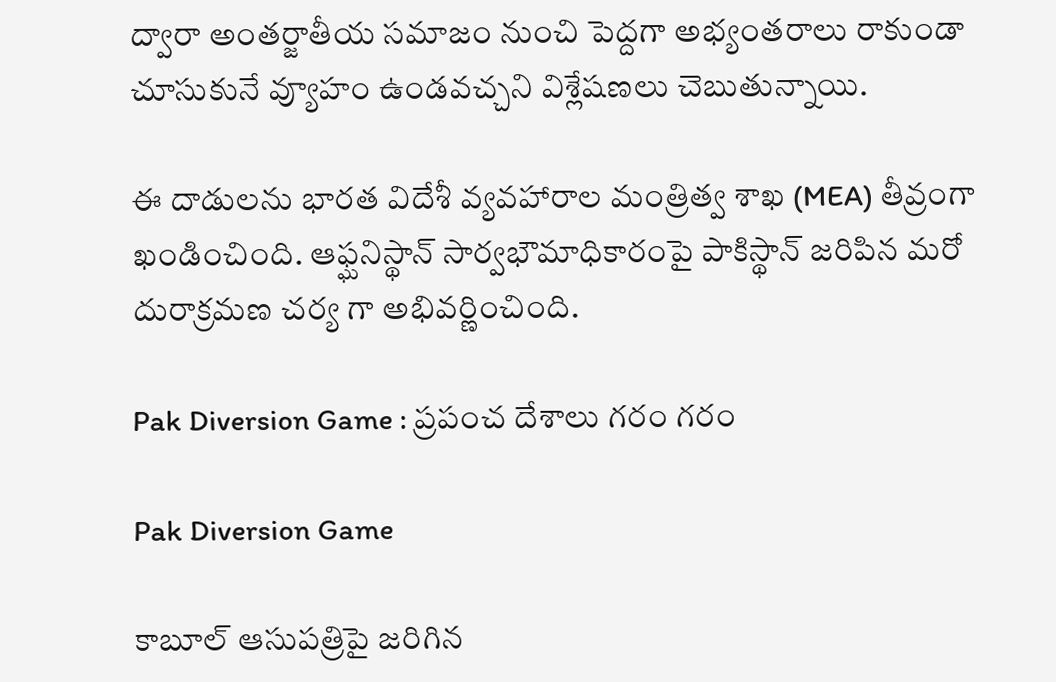ద్వారా అంతర్జాతీయ సమాజం నుంచి పెద్దగా అభ్యంతరాలు రాకుండా చూసుకునే వ్యూహం ఉండవచ్చని విశ్లేషణలు చెబుతున్నాయి.

ఈ దాడులను భారత విదేశీ వ్యవహారాల మంత్రిత్వ శాఖ (MEA) తీవ్రంగా ఖండించింది. ఆఫ్ఘనిస్థాన్ సార్వభౌమాధికారంపై పాకిస్థాన్ జరిపిన మరో దురాక్రమణ చర్య గా అభివర్ణించింది.

Pak Diversion Game : ప్రపంచ దేశాలు గరం గరం

Pak Diversion Game

కాబూల్ ఆసుపత్రిపై జరిగిన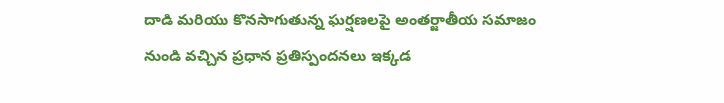దాడి మరియు కొనసాగుతున్న ఘర్షణలపై అంతర్జాతీయ సమాజం నుండి వచ్చిన ప్రధాన ప్రతిస్పందనలు ఇక్కడ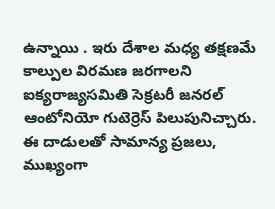ఉన్నాయి . ఇరు దేశాల మధ్య తక్షణమే కాల్పుల విరమణ జరగాలని ఐక్యరాజ్యసమితి సెక్రటరీ జనరల్ ఆంటోనియో గుటెర్రెస్ పిలుపునిచ్చారు. ఈ దాడులతో సామాన్య ప్రజలు, ముఖ్యంగా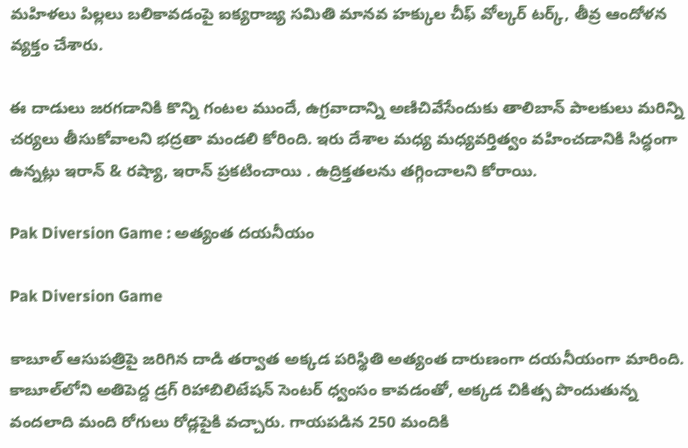మహిళలు పిల్లలు బలికావడంపై ఐక్యరాజ్య సమితి మానవ హక్కుల చీఫ్ వోల్కర్ టర్క్, తీవ్ర ఆందోళన వ్యక్తం చేశారు.

ఈ దాడులు జరగడానికి కొన్ని గంటల ముందే, ఉగ్రవాదాన్ని అణిచివేసేందుకు తాలిబాన్ పాలకులు మరిన్ని చర్యలు తీసుకోవాలని భద్రతా మండలి కోరింది. ఇరు దేశాల మధ్య మధ్యవర్తిత్వం వహించడానికి సిద్ధంగా ఉన్నట్లు ఇరాన్ & రష్యా, ఇరాన్ ప్రకటించాయి . ఉద్రిక్తతలను తగ్గించాలని కోరాయి.

Pak Diversion Game : అత్యంత దయనీయం

Pak Diversion Game

కాబూల్ ఆసుపత్రిపై జరిగిన దాడి తర్వాత అక్కడ పరిస్థితి అత్యంత దారుణంగా దయనీయంగా మారింది. కాబూల్‌లోని అతిపెద్ద డ్రగ్ రిహాబిలిటేషన్ సెంటర్ ధ్వంసం కావడంతో, అక్కడ చికిత్స పొందుతున్న వందలాది మంది రోగులు రోడ్లపైకి వచ్చారు. గాయపడిన 250 మందికి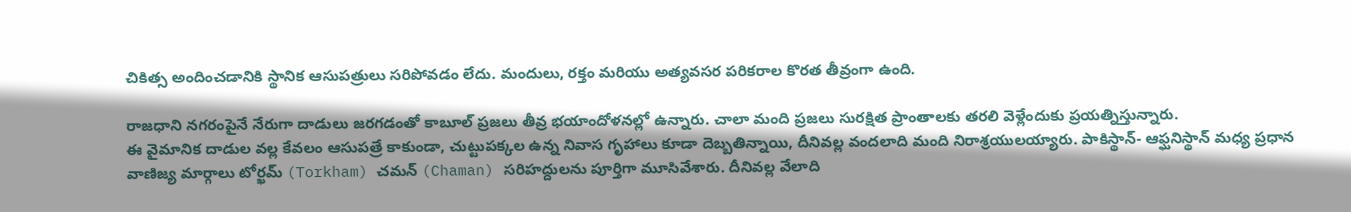చికిత్స అందించడానికి స్థానిక ఆసుపత్రులు సరిపోవడం లేదు. మందులు, రక్తం మరియు అత్యవసర పరికరాల కొరత తీవ్రంగా ఉంది.

రాజధాని నగరంపైనే నేరుగా దాడులు జరగడంతో కాబూల్ ప్రజలు తీవ్ర భయాందోళనల్లో ఉన్నారు. చాలా మంది ప్రజలు సురక్షిత ప్రాంతాలకు తరలి వెళ్లేందుకు ప్రయత్నిస్తున్నారు.
ఈ వైమానిక దాడుల వల్ల కేవలం ఆసుపత్రే కాకుండా, చుట్టుపక్కల ఉన్న నివాస గృహాలు కూడా దెబ్బతిన్నాయి, దీనివల్ల వందలాది మంది నిరాశ్రయులయ్యారు. పాకిస్థాన్- ఆఫ్ఘనిస్థాన్ మధ్య ప్రధాన వాణిజ్య మార్గాలు టోర్ఖమ్ (Torkham) చమన్ (Chaman) సరిహద్దులను పూర్తిగా మూసివేశారు. దీనివల్ల వేలాది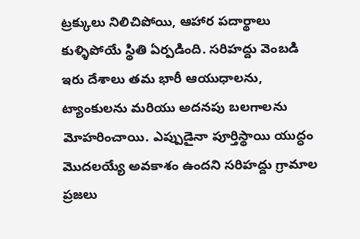ట్రక్కులు నిలిచిపోయి, ఆహార పదార్థాలు కుళ్ళిపోయే స్థితి ఏర్పడింది. సరిహద్దు వెంబడి ఇరు దేశాలు తమ భారీ ఆయుధాలను, ట్యాంకులను మరియు అదనపు బలగాలను మోహరించాయి. ఎప్పుడైనా పూర్తిస్థాయి యుద్ధం మొదలయ్యే అవకాశం ఉందని సరిహద్దు గ్రామాల ప్రజలు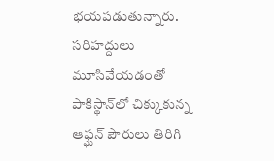భయపడుతున్నారు. సరిహద్దులు మూసివేయడంతో పాకిస్థాన్‌లో చిక్కుకున్న ఆఫ్ఘన్ పౌరులు తిరిగి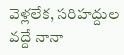వెళ్లలేక, సరిహద్దుల వద్దే నానా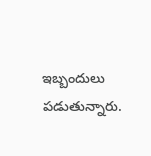ఇబ్బందులు పడుతున్నారు.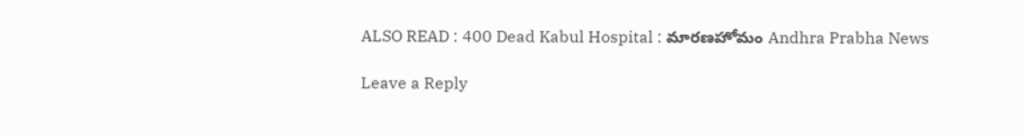ALSO READ : 400 Dead Kabul Hospital : మారణహోమం Andhra Prabha News

Leave a Reply